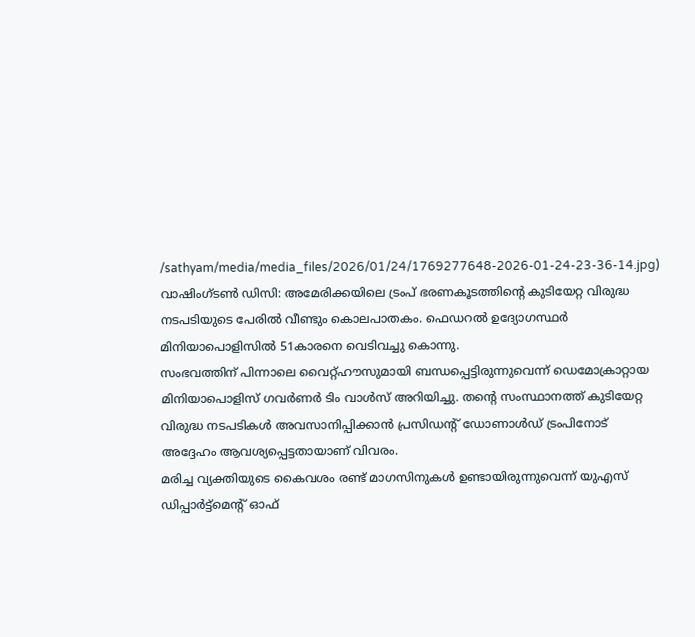/sathyam/media/media_files/2026/01/24/1769277648-2026-01-24-23-36-14.jpg)
വാഷിംഗ്ടൺ ഡിസി: അമേരിക്കയിലെ ട്രംപ് ഭരണകൂടത്തിന്റെ കുടിയേറ്റ വിരുദ്ധ നടപടിയുടെ പേരിൽ വീണ്ടും കൊലപാതകം. ഫെഡറൽ ഉദ്യോഗസ്ഥർ മിനിയാപൊളിസിൽ 51കാരനെ വെടിവച്ചു കൊന്നു.
സംഭവത്തിന് പിന്നാലെ വൈറ്റ്ഹൗസുമായി ബന്ധപ്പെട്ടിരുന്നുവെന്ന് ഡെമോക്രാറ്റായ മിനിയാപൊളിസ് ഗവർണർ ടിം വാൾസ് അറിയിച്ചു. തന്റെ സംസ്ഥാനത്ത് കുടിയേറ്റ വിരുദ്ധ നടപടികൾ അവസാനിപ്പിക്കാൻ പ്രസിഡന്റ് ഡോണാൾഡ് ട്രംപിനോട് അദ്ദേഹം ആവശ്യപ്പെട്ടതായാണ് വിവരം.
മരിച്ച വ്യക്തിയുടെ കൈവശം രണ്ട് മാഗസിനുകൾ ഉണ്ടായിരുന്നുവെന്ന് യുഎസ് ഡിപ്പാർട്ട്മെന്റ് ഓഫ്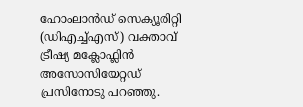ഹോംലാൻഡ് സെക്യൂരിറ്റി (ഡിഎച്ച്എസ്) വക്താവ് ട്രീഷ്യ മക്ലോഫ്ലിൻ അസോസിയേറ്റഡ് പ്രസിനോടു പറഞ്ഞു.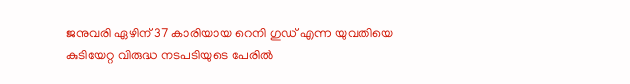ജനുവരി ഏഴിന് 37 കാരിയായ റെനി ഗുഡ് എന്ന യുവതിയെ കുടിയേറ്റ വിരുദ്ധ നടപടിയുടെ പേരിൽ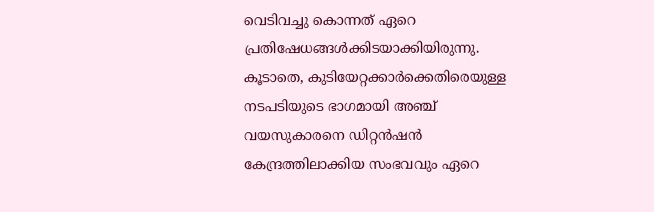വെടിവച്ചു കൊന്നത് ഏറെ പ്രതിഷേധങ്ങൾക്കിടയാക്കിയിരുന്നു. കൂടാതെ, കുടിയേറ്റക്കാർക്കെതിരെയുള്ള നടപടിയുടെ ഭാഗമായി അഞ്ച് വയസുകാരനെ ഡിറ്റൻഷൻ കേന്ദ്രത്തിലാക്കിയ സംഭവവും ഏറെ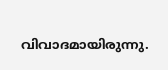വിവാദമായിരുന്നു.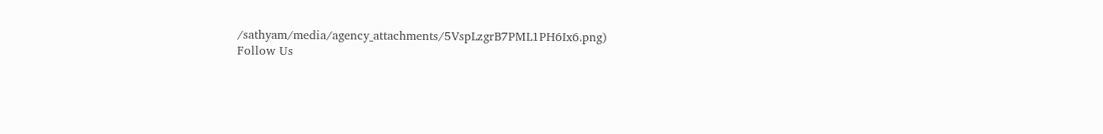/sathyam/media/agency_attachments/5VspLzgrB7PML1PH6Ix6.png)
Follow Us